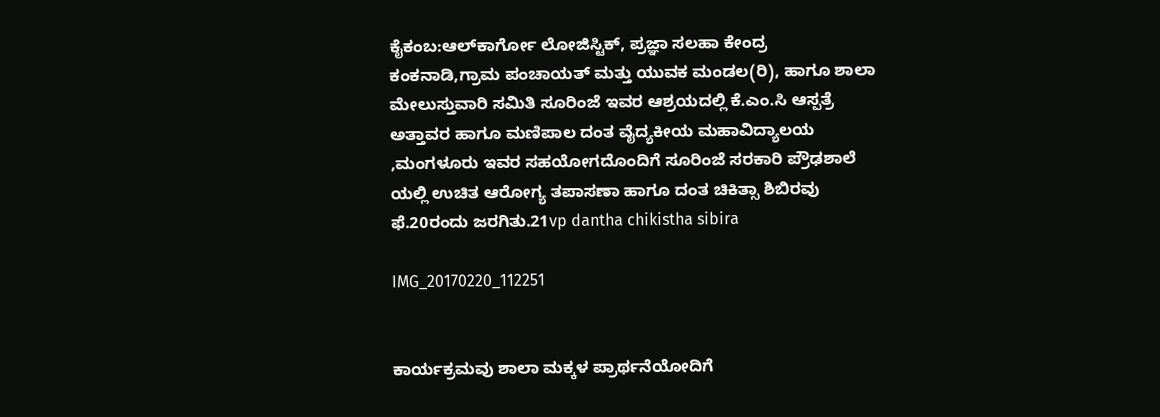ಕೈಕಂಬ:ಆಲ್‍ಕಾರ್ಗೋ ಲೋಜಿಸ್ಟಿಕ್, ಪ್ರಜ್ಞಾ ಸಲಹಾ ಕೇಂದ್ರ ಕಂಕನಾಡಿ,ಗ್ರಾಮ ಪಂಚಾಯತ್ ಮತ್ತು ಯುವಕ ಮಂಡಲ(ರಿ), ಹಾಗೂ ಶಾಲಾ ಮೇಲುಸ್ತುವಾರಿ ಸಮಿತಿ ಸೂರಿಂಜೆ ಇವರ ಆಶ್ರಯದಲ್ಲಿ ಕೆ.ಎಂ.ಸಿ ಆಸ್ಪತ್ರೆ ಅತ್ತಾವರ ಹಾಗೂ ಮಣಿಪಾಲ ದಂತ ವೈದ್ಯಕೀಯ ಮಹಾವಿದ್ಯಾಲಯ ,ಮಂಗಳೂರು ಇವರ ಸಹಯೋಗದೊಂದಿಗೆ ಸೂರಿಂಜೆ ಸರಕಾರಿ ಪ್ರೌಢಶಾಲೆ ಯಲ್ಲಿ ಉಚಿತ ಆರೋಗ್ಯ ತಪಾಸಣಾ ಹಾಗೂ ದಂತ ಚಿಕಿತ್ಸಾ ಶಿಬಿರವು ಫೆ.20ರಂದು ಜರಗಿತು.21vp dantha chikistha sibira

IMG_20170220_112251


ಕಾರ್ಯಕ್ರಮವು ಶಾಲಾ ಮಕ್ಕಳ ಪ್ರಾರ್ಥನೆಯೋದಿಗೆ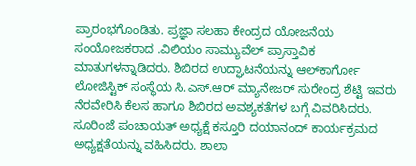ಪ್ರಾರಂಭಗೊಂಡಿತು. ಪ್ರಜ್ಞಾ ಸಲಹಾ ಕೇಂದ್ರದ ಯೋಜನೆಯ ಸಂಯೋಜಕರಾದ .ವಿಲಿಯಂ ಸಾಮ್ಯುವೆಲ್ ಪ್ರಾಸ್ತಾವಿಕ ಮಾತುಗಳನ್ನಾಡಿದರು. ಶಿಬಿರದ ಉದ್ಘಾಟನೆಯನ್ನು ಆಲ್‍ಕಾರ್ಗೋ ಲೋಜಿಸ್ಟಿಕ್ ಸಂಸ್ಥೆಯ ಸಿ.ಎಸ್.ಆರ್ ಮ್ಯಾನೇಜರ್ ಸುರೇಂದ್ರ ಶೆಟ್ಟಿ ಇವರು ನೆರವೇರಿಸಿ ಕೆಲಸ ಹಾಗೂ ಶಿಬಿರದ ಅವಶ್ಯಕತೆಗಳ ಬಗ್ಗೆ ವಿವರಿಸಿದರು. ಸೂರಿಂಜೆ ಪಂಚಾಯತ್ ಅಧ್ಯಕ್ಷೆ ಕಸ್ತೂರಿ ದಯಾನಂದ್ ಕಾರ್ಯಕ್ರಮದ ಅಧ್ಯಕ್ಷತೆಯನ್ನು ವಹಿಸಿದರು. ಶಾಲಾ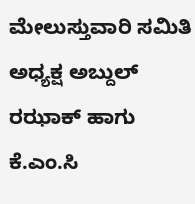ಮೇಲುಸ್ತುವಾರಿ ಸಮಿತಿ ಅಧ್ಯಕ್ಷ ಅಬ್ದುಲ್ ರಝಾಕ್ ಹಾಗು ಕೆ.ಎಂ.ಸಿ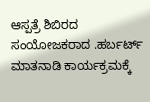ಆಸ್ಪತ್ರೆ ಶಿಬಿರದ ಸಂಯೋಜಕರಾದ .ಹರ್ಬರ್ಟ್ ಮಾತನಾಡಿ ಕಾರ್ಯಕ್ರಮಕ್ಕೆ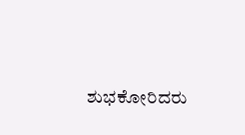ಶುಭಕೋರಿದರು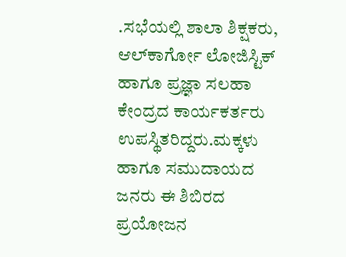.ಸಭೆಯಲ್ಲಿ ಶಾಲಾ ಶಿಕ್ಷಕರು, ಆಲ್‍ಕಾರ್ಗೋ ಲೋಜಿಸ್ಟಿಕ್ ಹಾಗೂ ಪ್ರಜ್ಞಾ ಸಲಹಾ ಕೇಂದ್ರದ ಕಾರ್ಯಕರ್ತರು ಉಪಸ್ಥಿತರಿದ್ದರು.ಮಕ್ಕಳು ಹಾಗೂ ಸಮುದಾಯದ ಜನರು ಈ ಶಿಬಿರದ ಪ್ರಯೋಜನ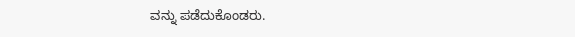ವನ್ನು ಪಡೆದುಕೊಂಡರು.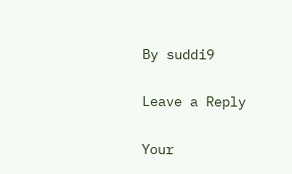By suddi9

Leave a Reply

Your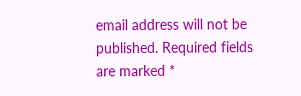email address will not be published. Required fields are marked *